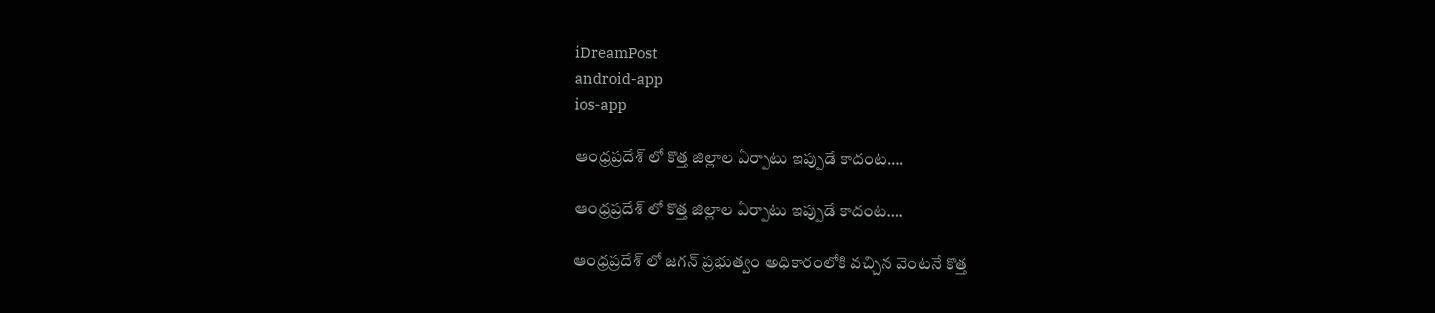iDreamPost
android-app
ios-app

ఆంధ్రప్రదేశ్ లో కొత్త జిల్లాల ఏర్పాటు ఇప్పుడే కాదంట….

ఆంధ్రప్రదేశ్ లో కొత్త జిల్లాల ఏర్పాటు ఇప్పుడే కాదంట….

ఆంధ్రప్రదేశ్ లో జగన్ ప్రభుత్వం అధికారంలోకి వచ్చిన వెంటనే కొత్త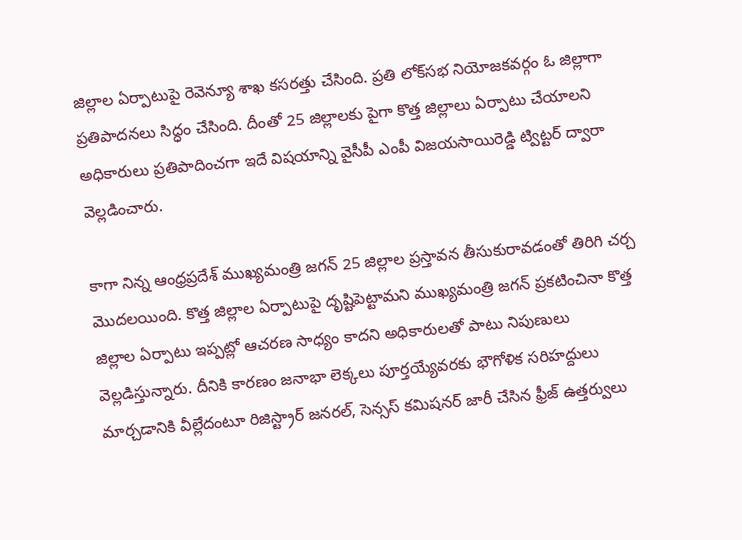జిల్లాల ఏర్పాటుపై రెవెన్యూ శాఖ కసరత్తు చేసింది. ప్రతి లోక్‌సభ నియోజకవర్గం ఓ జిల్లాగా ప్రతిపాదనలు సిద్ధం చేసింది. దీంతో 25 జిల్లాలకు పైగా కొత్త జిల్లాలు ఏర్పాటు చేయాలని అధికారులు ప్రతిపాదించగా ఇదే విషయాన్ని వైసీపీ ఎంపీ విజయసాయిరెడ్డి ట్విట్టర్ ద్వారా వెల్లడించారు.

కాగా నిన్న ఆంధ్రప్రదేశ్ ముఖ్యమంత్రి జగన్ 25 జిల్లాల ప్రస్తావన తీసుకురావడంతో తిరిగి చర్చ మొదలయింది. కొత్త జిల్లాల ఏర్పాటుపై దృష్టిపెట్టామని ముఖ్యమంత్రి జగన్ ప్రకటించినా కొత్త జిల్లాల ఏర్పాటు ఇప్పట్లో ఆచరణ సాధ్యం కాదని అధికారులతో పాటు నిపుణులు వెల్లడిస్తున్నారు. దీనికి కారణం జనాభా లెక్కలు పూర్తయ్యేవరకు భౌగోళిక సరిహద్దులు మార్చడానికి వీల్లేదంటూ రిజిస్ట్రార్‌ జనరల్‌, సెన్సస్‌ కమిషనర్‌ జారీ చేసిన ఫ్రీజ్‌ ఉత్తర్వులు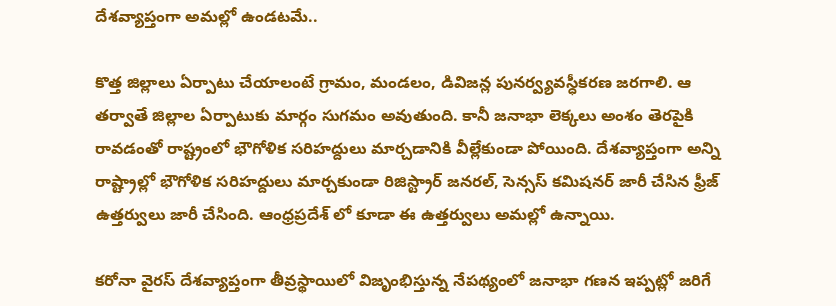దేశవ్యాప్తంగా అమల్లో ఉండటమే..

కొత్త జిల్లాలు ఏర్పాటు చేయాలంటే గ్రామం, మండలం, డివిజన్ల పునర్వ్యవస్ధీకరణ జరగాలి. ఆ తర్వాతే జిల్లాల ఏర్పాటుకు మార్గం సుగమం అవుతుంది. కానీ జనాభా లెక్కలు అంశం తెరపైకి రావడంతో రాష్ట్రంలో భౌగోళిక సరిహద్దులు మార్చడానికి వీల్లేకుండా పోయింది. దేశవ్యాప్తంగా అన్ని రాష్ట్రాల్లో భౌగోళిక సరిహద్దులు మార్చకుండా రిజిస్ట్రార్‌ జనరల్‌, సెన్సస్‌ కమిషనర్‌ జారీ చేసిన ఫ్రీజ్‌ ఉత్తర్వులు జారీ చేసింది. ఆంధ్రప్రదేశ్ లో కూడా ఈ ఉత్తర్వులు అమల్లో ఉన్నాయి.

కరోనా వైరస్ దేశవ్యాప్తంగా తీవ్రస్థాయిలో విజృంభిస్తున్న నేపథ్యంలో జనాభా గణన ఇప్పట్లో జరిగే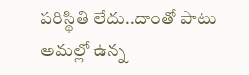పరిస్థితి లేదు..దాంతో పాటు అమల్లో ఉన్న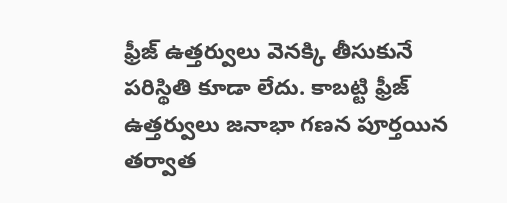ఫ్రీజ్ ఉత్తర్వులు వెనక్కి తీసుకునే పరిస్థితి కూడా లేదు. కాబట్టి ఫ్రీజ్ ఉత్తర్వులు జనాభా గణన పూర్తయిన తర్వాత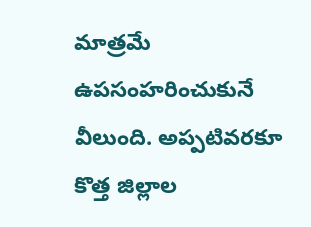మాత్రమే ఉపసంహరించుకునే వీలుంది. అప్పటివరకూ కొత్త జిల్లాల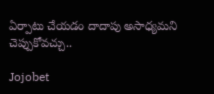ఏర్పాటు చేయడం దాదాపు అసాధ్యమని చెప్పుకోవచ్చు..

Jojobet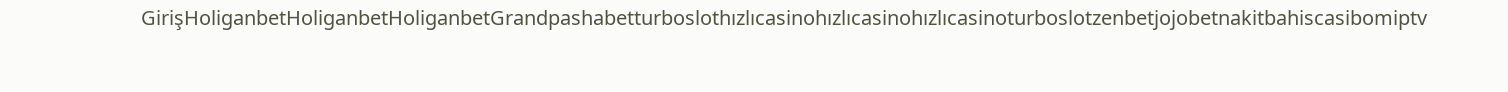GirişHoliganbetHoliganbetHoliganbetGrandpashabetturboslothızlıcasinohızlıcasinohızlıcasinoturboslotzenbetjojobetnakitbahiscasibomiptv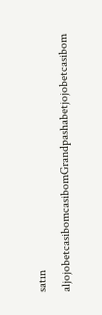satın aljojobetcasibomcasibomGrandpashabetjojobetcasibom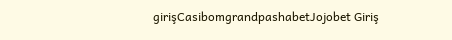girişCasibomgrandpashabetJojobet Giriş